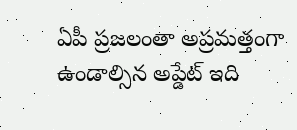ఏపీ ప్రజలంతా అప్రమత్తంగా ఉండాల్సిన అప్డేట్ ఇది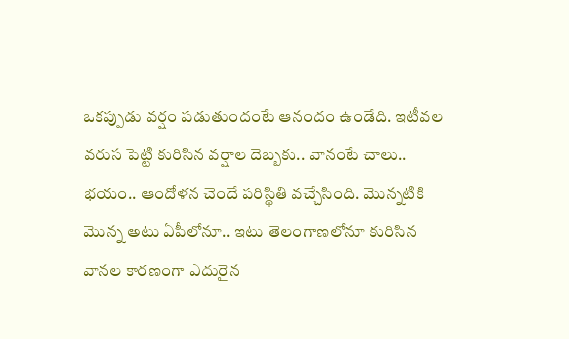ఒకప్పుడు వర్షం పడుతుందంటే ఆనందం ఉండేది. ఇటీవల వరుస పెట్టి కురిసిన వర్షాల దెబ్బకు.. వానంటే చాలు.. భయం.. ఆందోళన చెందే పరిస్థితి వచ్చేసింది. మొన్నటికి మొన్న అటు ఏపీలోనూ.. ఇటు తెలంగాణలోనూ కురిసిన వానల కారణంగా ఎదురైన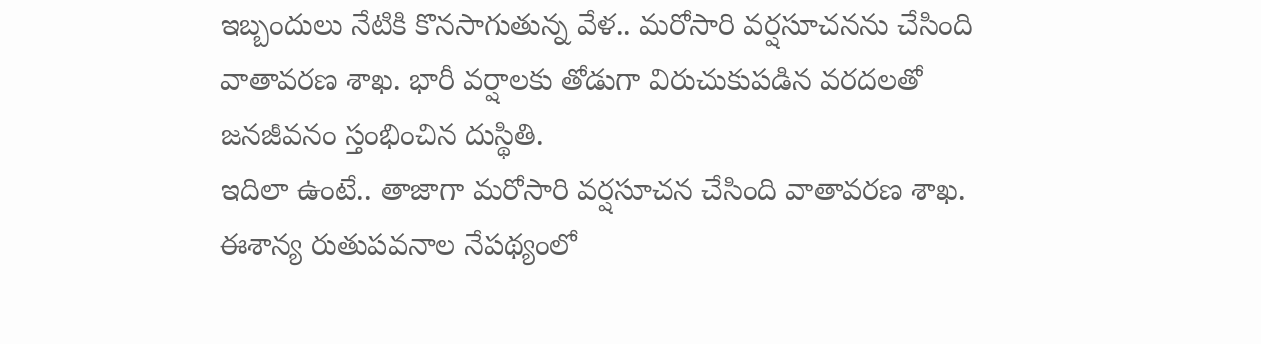ఇబ్బందులు నేటికి కొనసాగుతున్న వేళ.. మరోసారి వర్షసూచనను చేసింది వాతావరణ శాఖ. భారీ వర్షాలకు తోడుగా విరుచుకుపడిన వరదలతో జనజీవనం స్తంభించిన దుస్థితి.
ఇదిలా ఉంటే.. తాజాగా మరోసారి వర్షసూచన చేసింది వాతావరణ శాఖ. ఈశాన్య రుతుపవనాల నేపథ్యంలో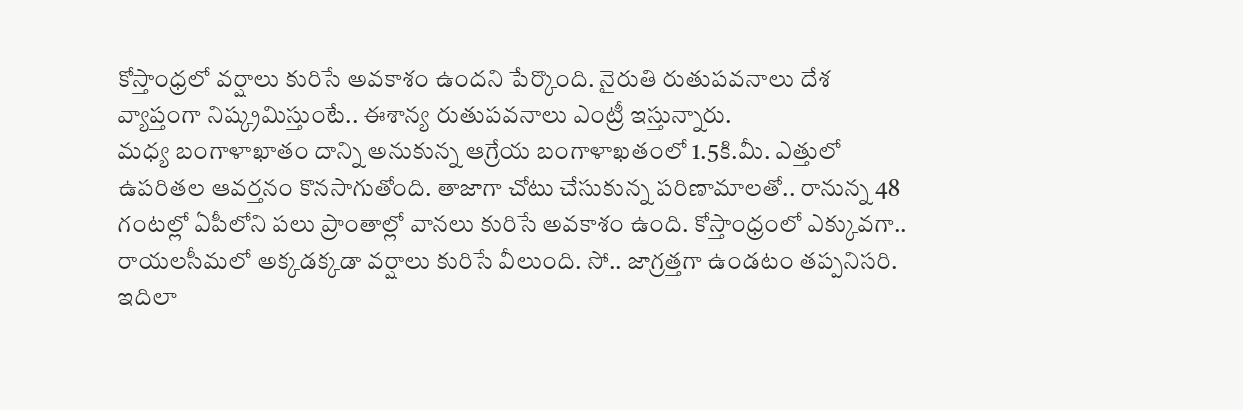కోస్తాంధ్రలో వర్షాలు కురిసే అవకాశం ఉందని పేర్కొంది. నైరుతి రుతుపవనాలు దేశ వ్యాప్తంగా నిష్క్రమిస్తుంటే.. ఈశాన్య రుతుపవనాలు ఎంట్రీ ఇస్తున్నారు.
మధ్య బంగాళాఖాతం దాన్ని అనుకున్న ఆగ్రేయ బంగాళాఖతంలో 1.5కి.మీ. ఎత్తులో ఉపరితల ఆవర్తనం కొనసాగుతోంది. తాజాగా చోటు చేసుకున్న పరిణామాలతో.. రానున్న 48 గంటల్లో ఏపీలోని పలు ప్రాంతాల్లో వానలు కురిసే అవకాశం ఉంది. కోస్తాంధ్రంలో ఎక్కువగా.. రాయలసీమలో అక్కడక్కడా వర్షాలు కురిసే వీలుంది. సో.. జాగ్రత్తగా ఉండటం తప్పనిసరి.
ఇదిలా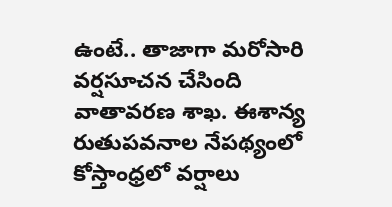ఉంటే.. తాజాగా మరోసారి వర్షసూచన చేసింది వాతావరణ శాఖ. ఈశాన్య రుతుపవనాల నేపథ్యంలో కోస్తాంధ్రలో వర్షాలు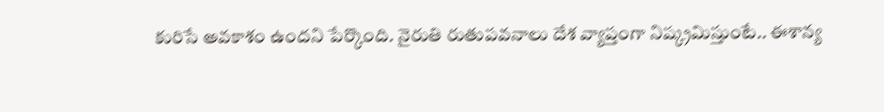కురిసే అవకాశం ఉందని పేర్కొంది. నైరుతి రుతుపవనాలు దేశ వ్యాప్తంగా నిష్క్రమిస్తుంటే.. ఈశాన్య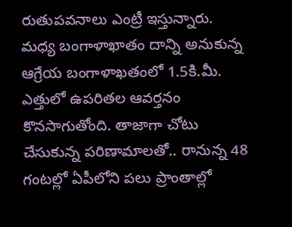రుతుపవనాలు ఎంట్రీ ఇస్తున్నారు.
మధ్య బంగాళాఖాతం దాన్ని అనుకున్న ఆగ్రేయ బంగాళాఖతంలో 1.5కి.మీ. ఎత్తులో ఉపరితల ఆవర్తనం కొనసాగుతోంది. తాజాగా చోటు చేసుకున్న పరిణామాలతో.. రానున్న 48 గంటల్లో ఏపీలోని పలు ప్రాంతాల్లో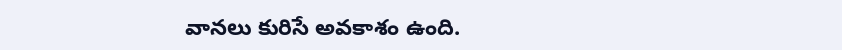వానలు కురిసే అవకాశం ఉంది.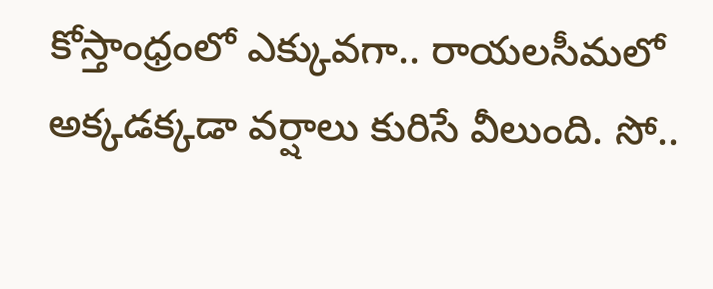కోస్తాంధ్రంలో ఎక్కువగా.. రాయలసీమలో అక్కడక్కడా వర్షాలు కురిసే వీలుంది. సో..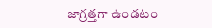జాగ్రత్తగా ఉండటం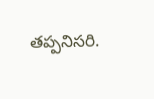తప్పనిసరి.